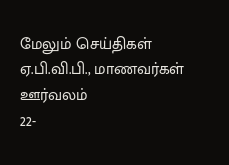மேலும் செய்திகள்
ஏ.பி.வி.பி., மாணவர்கள் ஊர்வலம்
22-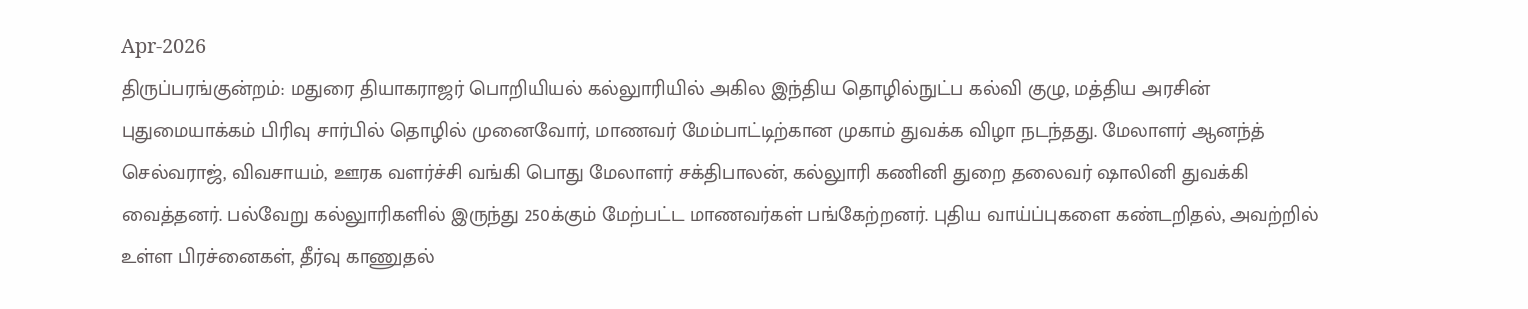Apr-2026
திருப்பரங்குன்றம்: மதுரை தியாகராஜர் பொறியியல் கல்லுாரியில் அகில இந்திய தொழில்நுட்ப கல்வி குழு, மத்திய அரசின் புதுமையாக்கம் பிரிவு சார்பில் தொழில் முனைவோர், மாணவர் மேம்பாட்டிற்கான முகாம் துவக்க விழா நடந்தது. மேலாளர் ஆனந்த் செல்வராஜ், விவசாயம், ஊரக வளர்ச்சி வங்கி பொது மேலாளர் சக்திபாலன், கல்லுாரி கணினி துறை தலைவர் ஷாலினி துவக்கி வைத்தனர். பல்வேறு கல்லுாரிகளில் இருந்து 250க்கும் மேற்பட்ட மாணவர்கள் பங்கேற்றனர். புதிய வாய்ப்புகளை கண்டறிதல், அவற்றில் உள்ள பிரச்னைகள், தீர்வு காணுதல்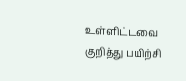உள்ளிட்டவை குறித்து பயிற்சி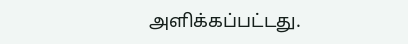அளிக்கப்பட்டது.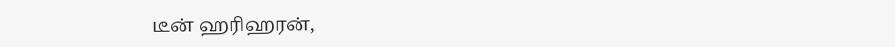டீன் ஹரிஹரன்,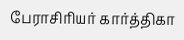பேராசிரியர் கார்த்திகா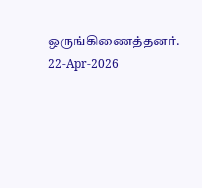ஒருங்கிணைத்தனர்.
22-Apr-2026